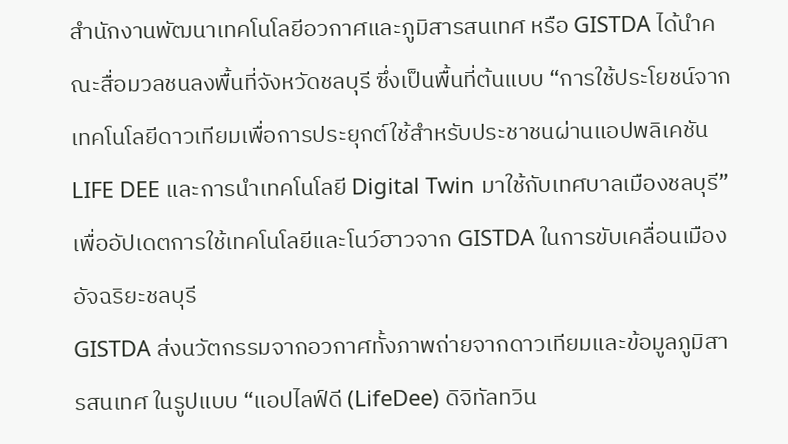สำนักงานพัฒนาเทคโนโลยีอวกาศและภูมิสารสนเทศ หรือ GISTDA ได้นำคณะสื่อมวลชนลงพื้นที่จังหวัดชลบุรี ซึ่งเป็นพื้นที่ต้นแบบ “การใช้ประโยชน์จากเทคโนโลยีดาวเทียมเพื่อการประยุกต์ใช้สำหรับประชาชนผ่านแอปพลิเคชัน LIFE DEE และการนำเทคโนโลยี Digital Twin มาใช้กับเทศบาลเมืองชลบุรี” เพื่ออัปเดตการใช้เทคโนโลยีและโนว์ฮาวจาก GISTDA ในการขับเคลื่อนเมืองอัจฉริยะชลบุรี
GISTDA ส่งนวัตกรรมจากอวกาศทั้งภาพถ่ายจากดาวเทียมและข้อมูลภูมิสารสนเทศ ในรูปแบบ “แอปไลฟ์ดี (LifeDee) ดิจิทัลทวิน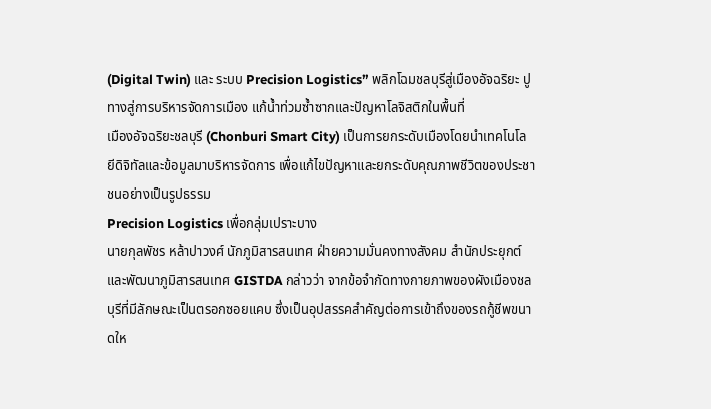(Digital Twin) และ ระบบ Precision Logistics” พลิกโฉมชลบุรีสู่เมืองอัจฉริยะ ปูทางสู่การบริหารจัดการเมือง แก้น้ำท่วมซ้ำซากและปัญหาโลจิสติกในพื้นที่
เมืองอัจฉริยะชลบุรี (Chonburi Smart City) เป็นการยกระดับเมืองโดยนำเทคโนโลยีดิจิทัลและข้อมูลมาบริหารจัดการ เพื่อแก้ไขปัญหาและยกระดับคุณภาพชีวิตของประชาชนอย่างเป็นรูปธรรม
Precision Logistics เพื่อกลุ่มเปราะบาง
นายกุลพัชร หล้าปาวงศ์ นักภูมิสารสนเทศ ฝ่ายความมั่นคงทางสังคม สำนักประยุกต์และพัฒนาภูมิสารสนเทศ GISTDA กล่าวว่า จากข้อจำกัดทางกายภาพของผังเมืองชลบุรีที่มีลักษณะเป็นตรอกซอยแคบ ซึ่งเป็นอุปสรรคสำคัญต่อการเข้าถึงของรถกู้ชีพขนาดให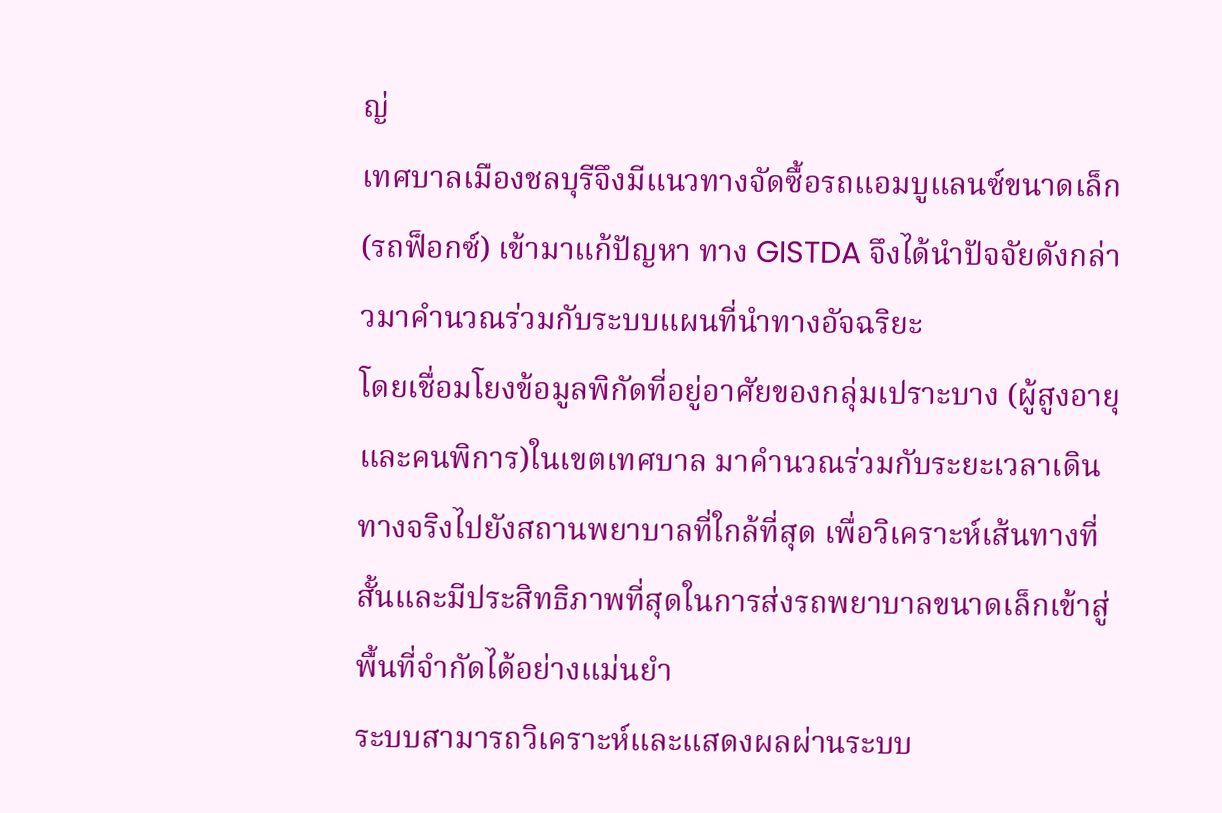ญ่
เทศบาลเมืองชลบุรีจึงมีแนวทางจัดซื้อรถแอมบูแลนซ์ขนาดเล็ก (รถฟ็อกซ์) เข้ามาแก้ปัญหา ทาง GISTDA จึงได้นำปัจจัยดังกล่าวมาคำนวณร่วมกับระบบแผนที่นำทางอัจฉริยะ
โดยเชื่อมโยงข้อมูลพิกัดที่อยู่อาศัยของกลุ่มเปราะบาง (ผู้สูงอายุและคนพิการ)ในเขตเทศบาล มาคำนวณร่วมกับระยะเวลาเดินทางจริงไปยังสถานพยาบาลที่ใกล้ที่สุด เพื่อวิเคราะห์เส้นทางที่สั้นและมีประสิทธิภาพที่สุดในการส่งรถพยาบาลขนาดเล็กเข้าสู่พื้นที่จำกัดได้อย่างแม่นยำ
ระบบสามารถวิเคราะห์และแสดงผลผ่านระบบ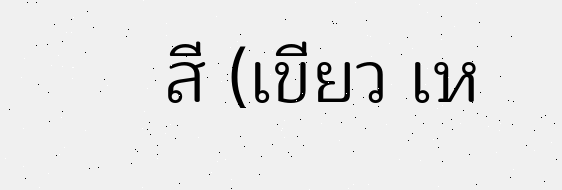สี (เขียว เห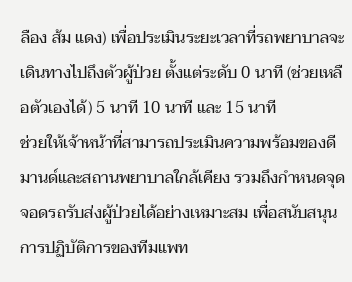ลือง ส้ม แดง) เพื่อประเมินระยะเวลาที่รถพยาบาลจะเดินทางไปถึงตัวผู้ป่วย ตั้งแต่ระดับ 0 นาที (ช่วยเหลือตัวเองได้) 5 นาที 10 นาที และ 15 นาที
ช่วยให้เจ้าหน้าที่สามารถประเมินความพร้อมของดีมานด์และสถานพยาบาลใกล้เคียง รวมถึงกำหนดจุดจอดรถรับส่งผู้ป่วยได้อย่างเหมาะสม เพื่อสนับสนุนการปฏิบัติการของทีมแพท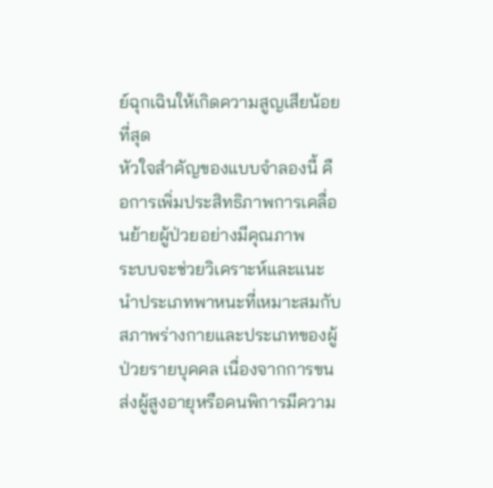ย์ฉุกเฉินให้เกิดความสูญเสียน้อยที่สุด
หัวใจสำคัญของแบบจำลองนี้ คือการเพิ่มประสิทธิภาพการเคลื่อนย้ายผู้ป่วยอย่างมีคุณภาพ
ระบบจะช่วยวิเคราะห์และแนะนำประเภทพาหนะที่เหมาะสมกับสภาพร่างกายและประเภทของผู้ป่วยรายบุคคล เนื่องจากการขนส่งผู้สูงอายุหรือคนพิการมีความ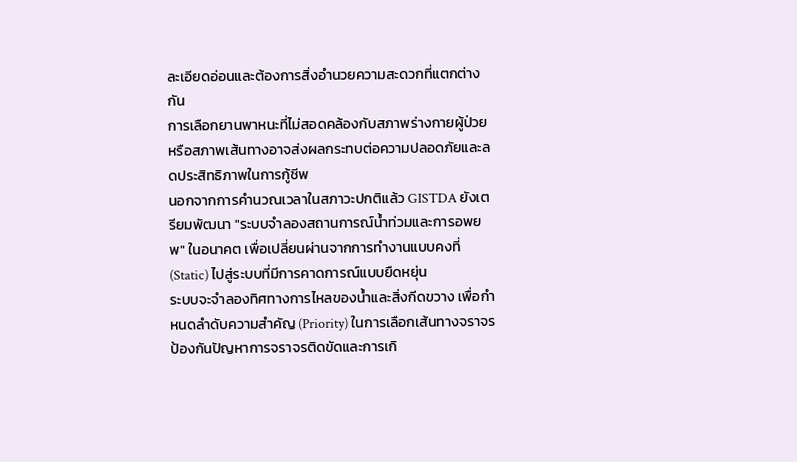ละเอียดอ่อนและต้องการสิ่งอำนวยความสะดวกที่แตกต่างกัน
การเลือกยานพาหนะที่ไม่สอดคล้องกับสภาพร่างกายผู้ป่วยหรือสภาพเส้นทางอาจส่งผลกระทบต่อความปลอดภัยและลดประสิทธิภาพในการกู้ชีพ
นอกจากการคำนวณเวลาในสภาวะปกติแล้ว GISTDA ยังเตรียมพัฒนา "ระบบจำลองสถานการณ์น้ำท่วมและการอพยพ" ในอนาคต เพื่อเปลี่ยนผ่านจากการทำงานแบบคงที่ (Static) ไปสู่ระบบที่มีการคาดการณ์แบบยืดหยุ่น
ระบบจะจำลองทิศทางการไหลของน้ำและสิ่งกีดขวาง เพื่อกำหนดลำดับความสำคัญ (Priority) ในการเลือกเส้นทางจราจร ป้องกันปัญหาการจราจรติดขัดและการเกิ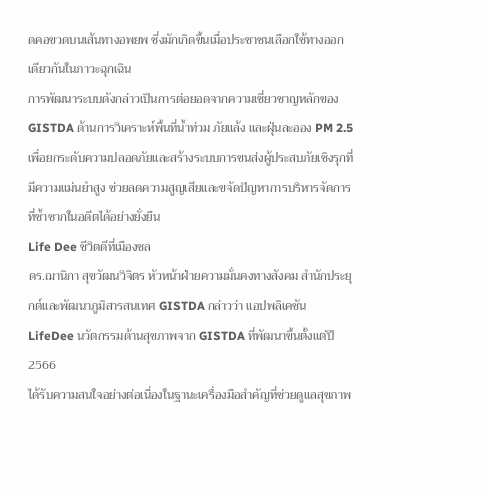ดคอขวดบนเส้นทางอพยพ ซึ่งมักเกิดขึ้นเมื่อประชาชนเลือกใช้ทางออกเดียวกันในภาวะฉุกเฉิน
การพัฒนาระบบดังกล่าวเป็นการต่อยอดจากความเชี่ยวชาญหลักของ GISTDA ด้านการวิเคราะห์พื้นที่น้ำท่วม ภัยแล้ง และฝุ่นละออง PM 2.5
เพื่อยกระดับความปลอดภัยและสร้างระบบการขนส่งผู้ประสบภัยเชิงรุกที่มีความแม่นยำสูง ช่วยลดความสูญเสียและขจัดปัญหาการบริหารจัดการที่ซ้ำซากในอดีตได้อย่างยั่งยืน
Life Dee ชีวิตดีที่เมืองชล
ดร.ฌานิกา สุขวัฒนวิจิตร หัวหน้าฝ่ายความมั่นคงทางสังคม สำนักประยุกต์และพัฒนาภูมิสารสนเทศ GISTDA กล่าวว่า แอปพลิเคชัน LifeDee นวัตกรรมด้านสุขภาพจาก GISTDA ที่พัฒนาขึ้นตั้งแต่ปี 2566
ได้รับความสนใจอย่างต่อเนื่องในฐานะเครื่องมือสำคัญที่ช่วยดูแลสุขภาพ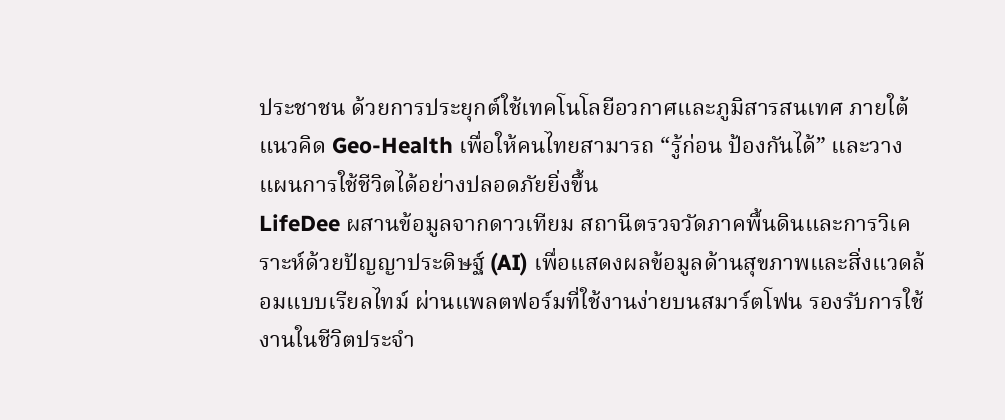ประชาชน ด้วยการประยุกต์ใช้เทคโนโลยีอวกาศและภูมิสารสนเทศ ภายใต้แนวคิด Geo-Health เพื่อให้คนไทยสามารถ “รู้ก่อน ป้องกันได้” และวางแผนการใช้ชีวิตได้อย่างปลอดภัยยิ่งขึ้น
LifeDee ผสานข้อมูลจากดาวเทียม สถานีตรวจวัดภาคพื้นดินและการวิเคราะห์ด้วยปัญญาประดิษฐ์ (AI) เพื่อแสดงผลข้อมูลด้านสุขภาพและสิ่งแวดล้อมแบบเรียลไทม์ ผ่านแพลตฟอร์มที่ใช้งานง่ายบนสมาร์ตโฟน รองรับการใช้งานในชีวิตประจำ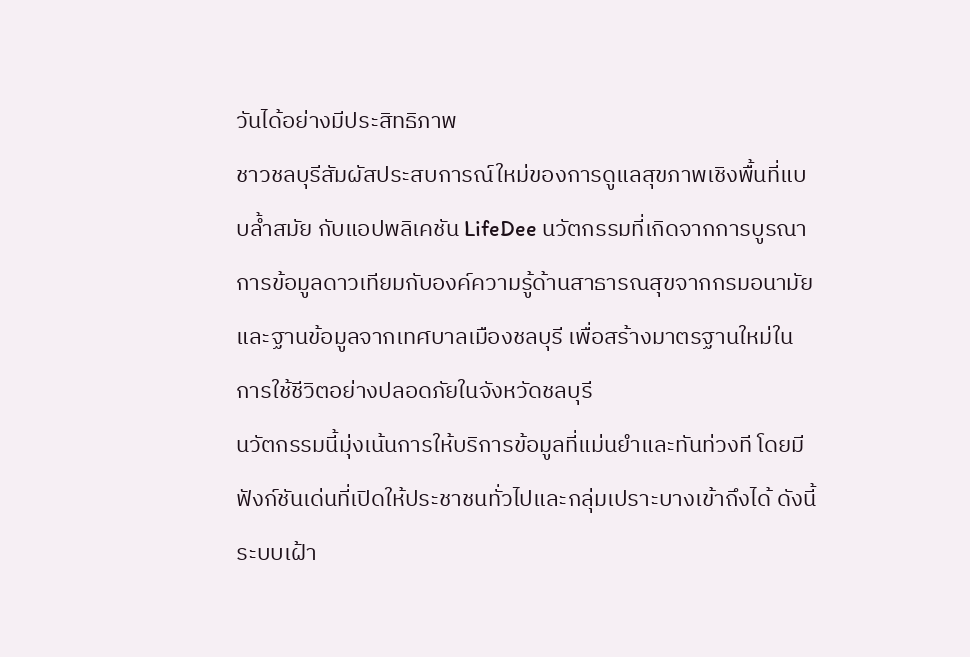วันได้อย่างมีประสิทธิภาพ
ชาวชลบุรีสัมผัสประสบการณ์ใหม่ของการดูแลสุขภาพเชิงพื้นที่แบบล้ำสมัย กับแอปพลิเคชัน LifeDee นวัตกรรมที่เกิดจากการบูรณาการข้อมูลดาวเทียมกับองค์ความรู้ด้านสาธารณสุขจากกรมอนามัย และฐานข้อมูลจากเทศบาลเมืองชลบุรี เพื่อสร้างมาตรฐานใหม่ในการใช้ชีวิตอย่างปลอดภัยในจังหวัดชลบุรี
นวัตกรรมนี้มุ่งเน้นการให้บริการข้อมูลที่แม่นยำและทันท่วงที โดยมีฟังก์ชันเด่นที่เปิดให้ประชาชนทั่วไปและกลุ่มเปราะบางเข้าถึงได้ ดังนี้
ระบบเฝ้า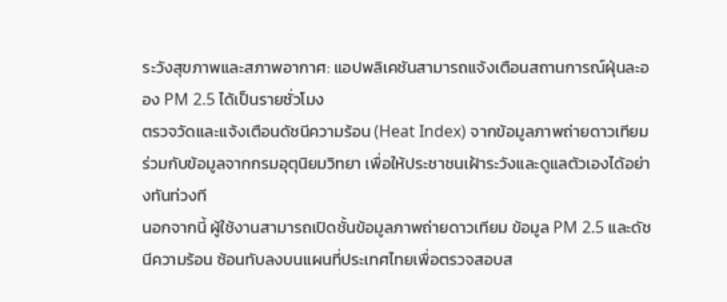ระวังสุขภาพและสภาพอากาศ: แอปพลิเคชันสามารถแจ้งเตือนสถานการณ์ฝุ่นละออง PM 2.5 ได้เป็นรายชั่วโมง
ตรวจวัดและแจ้งเตือนดัชนีความร้อน (Heat Index) จากข้อมูลภาพถ่ายดาวเทียม ร่วมกับข้อมูลจากกรมอุตุนิยมวิทยา เพื่อให้ประชาชนเฝ้าระวังและดูแลตัวเองได้อย่างทันท่วงที
นอกจากนี้ ผู้ใช้งานสามารถเปิดชั้นข้อมูลภาพถ่ายดาวเทียม ข้อมูล PM 2.5 และดัชนีความร้อน ซ้อนทับลงบนแผนที่ประเทศไทยเพื่อตรวจสอบส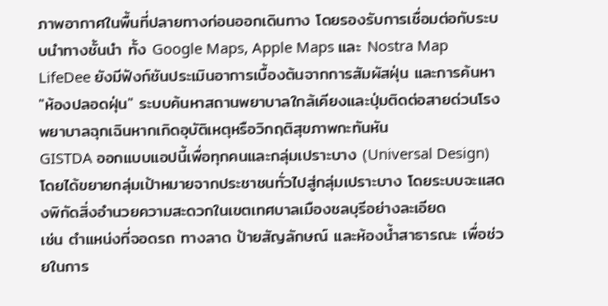ภาพอากาศในพื้นที่ปลายทางก่อนออกเดินทาง โดยรองรับการเชื่อมต่อกับระบบนำทางชั้นนำ ทั้ง Google Maps, Apple Maps และ Nostra Map
LifeDee ยังมีฟังก์ชันประเมินอาการเบื้องต้นจากการสัมผัสฝุ่น และการค้นหา "ห้องปลอดฝุ่น" ระบบค้นหาสถานพยาบาลใกล้เคียงและปุ่มติดต่อสายด่วนโรงพยาบาลฉุกเฉินหากเกิดอุบัติเหตุหรือวิกฤติสุขภาพกะทันหัน
GISTDA ออกแบบแอปนี้เพื่อทุกคนและกลุ่มเปราะบาง (Universal Design) โดยได้ขยายกลุ่มเป้าหมายจากประชาชนทั่วไปสู่กลุ่มเปราะบาง โดยระบบจะแสดงพิกัดสิ่งอำนวยความสะดวกในเขตเทศบาลเมืองชลบุรีอย่างละเอียด
เช่น ตำแหน่งที่จอดรถ ทางลาด ป้ายสัญลักษณ์ และห้องน้ำสาธารณะ เพื่อช่วยในการ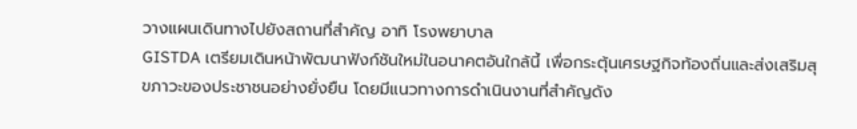วางแผนเดินทางไปยังสถานที่สำคัญ อาทิ โรงพยาบาล
GISTDA เตรียมเดินหน้าพัฒนาฟังก์ชันใหม่ในอนาคตอันใกล้นี้ เพื่อกระตุ้นเศรษฐกิจท้องถิ่นและส่งเสริมสุขภาวะของประชาชนอย่างยั่งยืน โดยมีแนวทางการดำเนินงานที่สำคัญดัง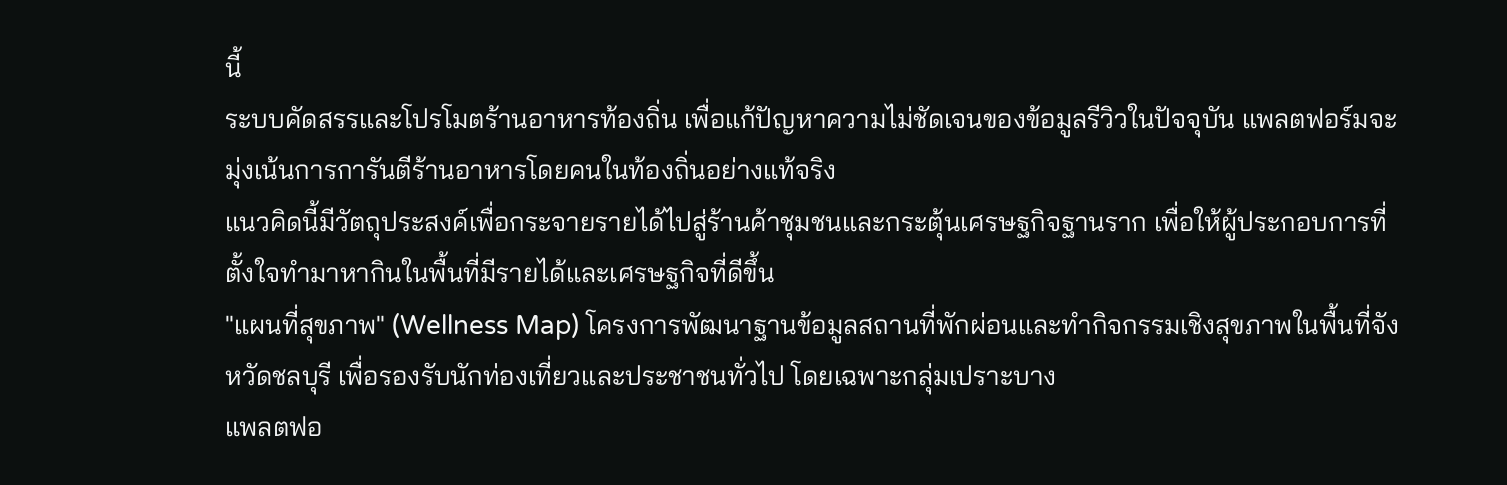นี้
ระบบคัดสรรและโปรโมตร้านอาหารท้องถิ่น เพื่อแก้ปัญหาความไม่ชัดเจนของข้อมูลรีวิวในปัจจุบัน แพลตฟอร์มจะมุ่งเน้นการการันตีร้านอาหารโดยคนในท้องถิ่นอย่างแท้จริง
แนวคิดนี้มีวัตถุประสงค์เพื่อกระจายรายได้ไปสู่ร้านค้าชุมชนและกระตุ้นเศรษฐกิจฐานราก เพื่อให้ผู้ประกอบการที่ตั้งใจทำมาหากินในพื้นที่มีรายได้และเศรษฐกิจที่ดีขึ้น
"แผนที่สุขภาพ" (Wellness Map) โครงการพัฒนาฐานข้อมูลสถานที่พักผ่อนและทำกิจกรรมเชิงสุขภาพในพื้นที่จังหวัดชลบุรี เพื่อรองรับนักท่องเที่ยวและประชาชนทั่วไป โดยเฉพาะกลุ่มเปราะบาง
แพลตฟอ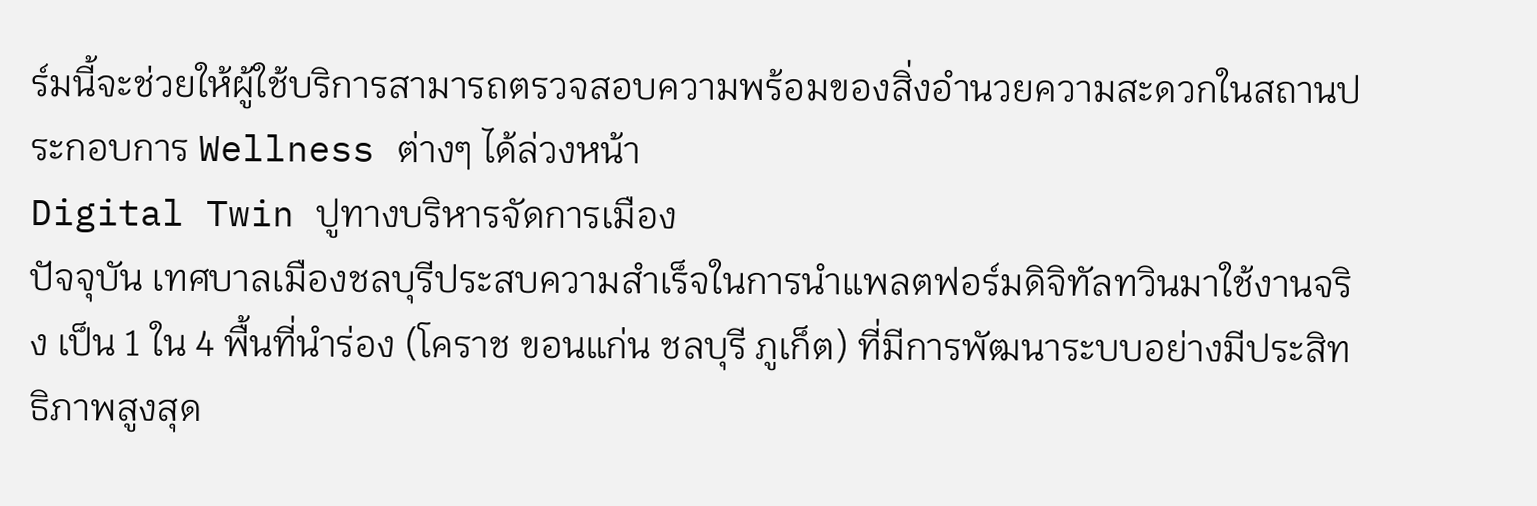ร์มนี้จะช่วยให้ผู้ใช้บริการสามารถตรวจสอบความพร้อมของสิ่งอำนวยความสะดวกในสถานประกอบการ Wellness ต่างๆ ได้ล่วงหน้า
Digital Twin ปูทางบริหารจัดการเมือง
ปัจจุบัน เทศบาลเมืองชลบุรีประสบความสำเร็จในการนำแพลตฟอร์มดิจิทัลทวินมาใช้งานจริง เป็น 1 ใน 4 พื้นที่นำร่อง (โคราช ขอนแก่น ชลบุรี ภูเก็ต) ที่มีการพัฒนาระบบอย่างมีประสิทธิภาพสูงสุด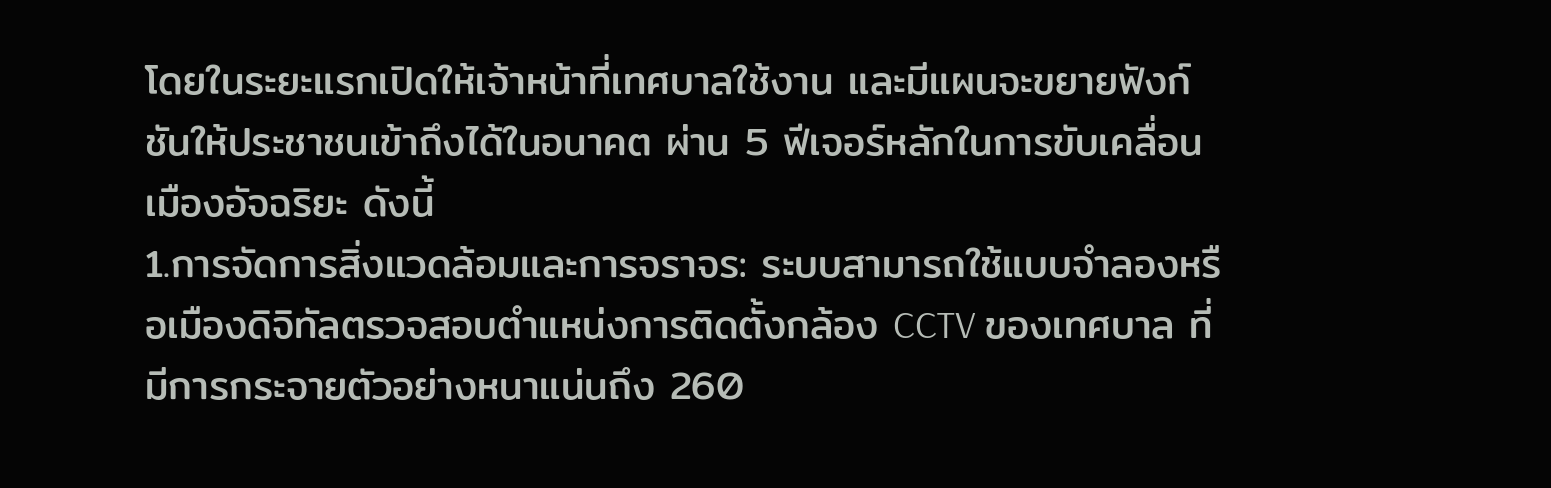โดยในระยะแรกเปิดให้เจ้าหน้าที่เทศบาลใช้งาน และมีแผนจะขยายฟังก์ชันให้ประชาชนเข้าถึงได้ในอนาคต ผ่าน 5 ฟีเจอร์หลักในการขับเคลื่อนเมืองอัจฉริยะ ดังนี้
1.การจัดการสิ่งแวดล้อมและการจราจร: ระบบสามารถใช้แบบจำลองหรือเมืองดิจิทัลตรวจสอบตำแหน่งการติดตั้งกล้อง CCTV ของเทศบาล ที่มีการกระจายตัวอย่างหนาแน่นถึง 260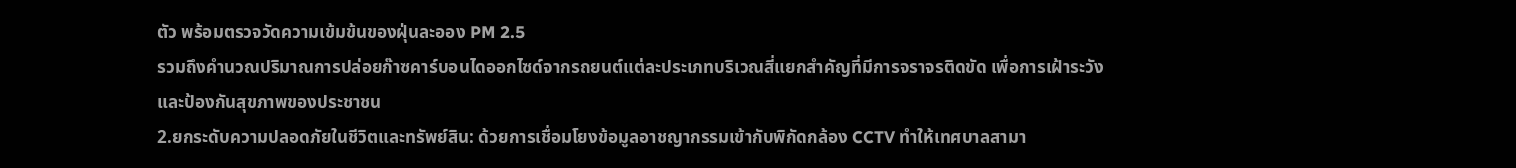ตัว พร้อมตรวจวัดความเข้มข้นของฝุ่นละออง PM 2.5
รวมถึงคำนวณปริมาณการปล่อยก๊าซคาร์บอนไดออกไซด์จากรถยนต์แต่ละประเภทบริเวณสี่แยกสำคัญที่มีการจราจรติดขัด เพื่อการเฝ้าระวังและป้องกันสุขภาพของประชาชน
2.ยกระดับความปลอดภัยในชีวิตและทรัพย์สิน: ด้วยการเชื่อมโยงข้อมูลอาชญากรรมเข้ากับพิกัดกล้อง CCTV ทำให้เทศบาลสามา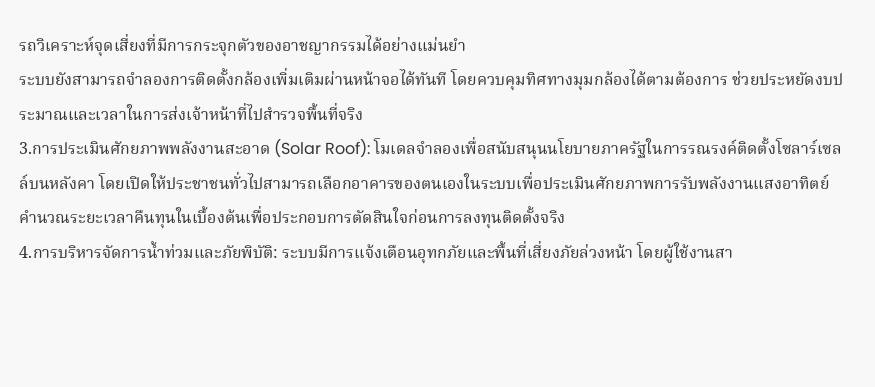รถวิเคราะห์จุดเสี่ยงที่มีการกระจุกตัวของอาชญากรรมได้อย่างแม่นยำ
ระบบยังสามารถจำลองการติดตั้งกล้องเพิ่มเติมผ่านหน้าจอได้ทันที โดยควบคุมทิศทางมุมกล้องได้ตามต้องการ ช่วยประหยัดงบประมาณและเวลาในการส่งเจ้าหน้าที่ไปสำรวจพื้นที่จริง
3.การประเมินศักยภาพพลังงานสะอาด (Solar Roof): โมเดลจำลองเพื่อสนับสนุนนโยบายภาครัฐในการรณรงค์ติดตั้งโซลาร์เซลล์บนหลังคา โดยเปิดให้ประชาชนทั่วไปสามารถเลือกอาคารของตนเองในระบบเพื่อประเมินศักยภาพการรับพลังงานแสงอาทิตย์ คำนวณระยะเวลาคืนทุนในเบื้องต้นเพื่อประกอบการตัดสินใจก่อนการลงทุนติดตั้งจริง
4.การบริหารจัดการน้ำท่วมและภัยพิบัติ: ระบบมีการแจ้งเตือนอุทกภัยและพื้นที่เสี่ยงภัยล่วงหน้า โดยผู้ใช้งานสา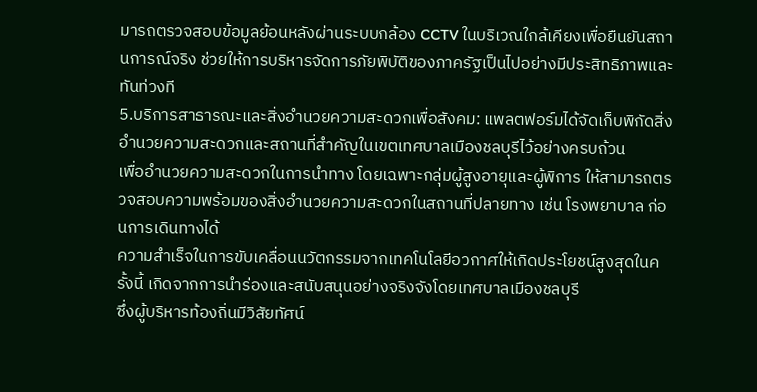มารถตรวจสอบข้อมูลย้อนหลังผ่านระบบกล้อง CCTV ในบริเวณใกล้เคียงเพื่อยืนยันสถานการณ์จริง ช่วยให้การบริหารจัดการภัยพิบัติของภาครัฐเป็นไปอย่างมีประสิทธิภาพและทันท่วงที
5.บริการสาธารณะและสิ่งอำนวยความสะดวกเพื่อสังคม: แพลตฟอร์มได้จัดเก็บพิกัดสิ่งอำนวยความสะดวกและสถานที่สำคัญในเขตเทศบาลเมืองชลบุรีไว้อย่างครบถ้วน
เพื่ออำนวยความสะดวกในการนำทาง โดยเฉพาะกลุ่มผู้สูงอายุและผู้พิการ ให้สามารถตรวจสอบความพร้อมของสิ่งอำนวยความสะดวกในสถานที่ปลายทาง เช่น โรงพยาบาล ก่อนการเดินทางได้
ความสำเร็จในการขับเคลื่อนนวัตกรรมจากเทคโนโลยีอวกาศให้เกิดประโยชน์สูงสุดในครั้งนี้ เกิดจากการนำร่องและสนับสนุนอย่างจริงจังโดยเทศบาลเมืองชลบุรี
ซึ่งผู้บริหารท้องถิ่นมีวิสัยทัศน์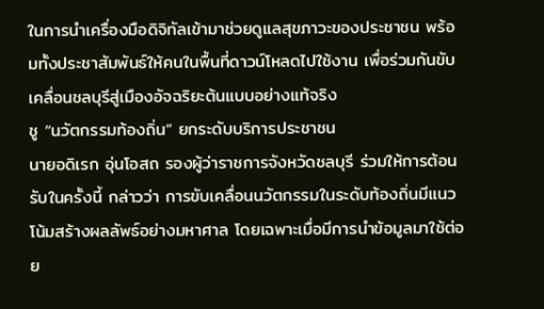ในการนำเครื่องมือดิจิทัลเข้ามาช่วยดูแลสุขภาวะของประชาชน พร้อมทั้งประชาสัมพันธ์ให้คนในพื้นที่ดาวน์โหลดไปใช้งาน เพื่อร่วมกันขับเคลื่อนชลบุรีสู่เมืองอัจฉริยะต้นแบบอย่างแท้จริง
ชู “นวัตกรรมท้องถิ่น” ยกระดับบริการประชาชน
นายอดิเรก อุ่นโอสถ รองผู้ว่าราชการจังหวัดชลบุรี ร่วมให้การต้อนรับในครั้งนี้ กล่าวว่า การขับเคลื่อนนวัตกรรมในระดับท้องถิ่นมีแนวโน้มสร้างผลลัพธ์อย่างมหาศาล โดยเฉพาะเมื่อมีการนำข้อมูลมาใช้ต่อย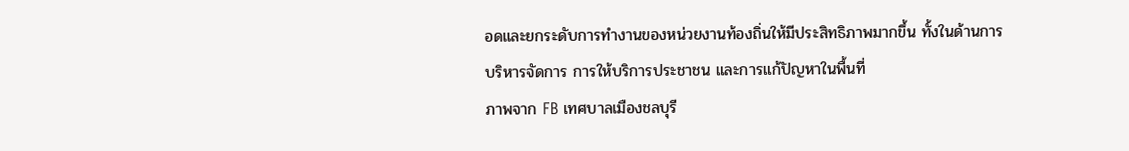อดและยกระดับการทำงานของหน่วยงานท้องถิ่นให้มีประสิทธิภาพมากขึ้น ทั้งในด้านการบริหารจัดการ การให้บริการประชาชน และการแก้ปัญหาในพื้นที่
ภาพจาก FB เทศบาลเมืองชลบุรี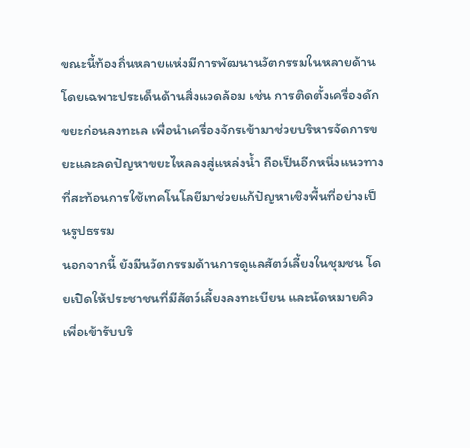ขณะนี้ท้องถิ่นหลายแห่งมีการพัฒนานวัตกรรมในหลายด้าน โดยเฉพาะประเด็นด้านสิ่งแวดล้อม เช่น การติดตั้งเครื่องดักขยะก่อนลงทะเล เพื่อนำเครื่องจักรเข้ามาช่วยบริหารจัดการขยะและลดปัญหาขยะไหลลงสู่แหล่งน้ำ ถือเป็นอีกหนึ่งแนวทางที่สะท้อนการใช้เทคโนโลยีมาช่วยแก้ปัญหาเชิงพื้นที่อย่างเป็นรูปธรรม
นอกจากนี้ ยังมีนวัตกรรมด้านการดูแลสัตว์เลี้ยงในชุมชน โดยเปิดให้ประชาชนที่มีสัตว์เลี้ยงลงทะเบียน และนัดหมายคิวเพื่อเข้ารับบริ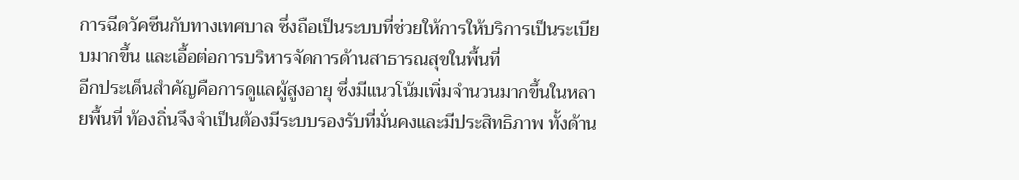การฉีดวัคซีนกับทางเทศบาล ซึ่งถือเป็นระบบที่ช่วยให้การให้บริการเป็นระเบียบมากขึ้น และเอื้อต่อการบริหารจัดการด้านสาธารณสุขในพื้นที่
อีกประเด็นสำคัญคือการดูแลผู้สูงอายุ ซึ่งมีแนวโน้มเพิ่มจำนวนมากขึ้นในหลายพื้นที่ ท้องถิ่นจึงจำเป็นต้องมีระบบรองรับที่มั่นคงและมีประสิทธิภาพ ทั้งด้าน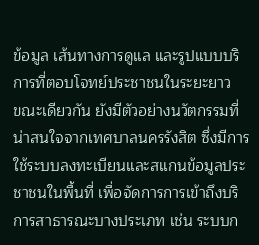ข้อมูล เส้นทางการดูแล และรูปแบบบริการที่ตอบโจทย์ประชาชนในระยะยาว
ขณะเดียวกัน ยังมีตัวอย่างนวัตกรรมที่น่าสนใจจากเทศบาลนครรังสิต ซึ่งมีการใช้ระบบลงทะเบียนและสแกนข้อมูลประชาชนในพื้นที่ เพื่อจัดการการเข้าถึงบริการสาธารณะบางประเภท เช่น ระบบก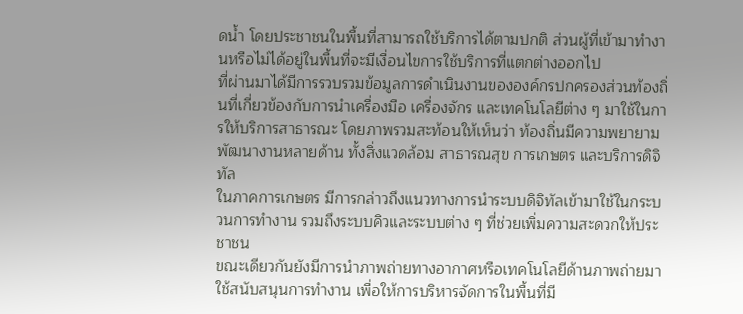ดน้ำ โดยประชาชนในพื้นที่สามารถใช้บริการได้ตามปกติ ส่วนผู้ที่เข้ามาทำงานหรือไม่ได้อยู่ในพื้นที่จะมีเงื่อนไขการใช้บริการที่แตกต่างออกไป
ที่ผ่านมาได้มีการรวบรวมข้อมูลการดำเนินงานขององค์กรปกครองส่วนท้องถิ่นที่เกี่ยวข้องกับการนำเครื่องมือ เครื่องจักร และเทคโนโลยีต่าง ๆ มาใช้ในการให้บริการสาธารณะ โดยภาพรวมสะท้อนให้เห็นว่า ท้องถิ่นมีความพยายามพัฒนางานหลายด้าน ทั้งสิ่งแวดล้อม สาธารณสุข การเกษตร และบริการดิจิทัล
ในภาคการเกษตร มีการกล่าวถึงแนวทางการนำระบบดิจิทัลเข้ามาใช้ในกระบวนการทำงาน รวมถึงระบบคิวและระบบต่าง ๆ ที่ช่วยเพิ่มความสะดวกให้ประชาชน
ขณะเดียวกันยังมีการนำภาพถ่ายทางอากาศหรือเทคโนโลยีด้านภาพถ่ายมาใช้สนับสนุนการทำงาน เพื่อให้การบริหารจัดการในพื้นที่มี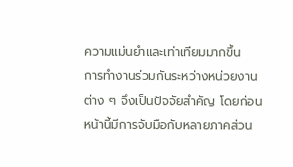ความแม่นยำและเท่าเทียมมากขึ้น
การทำงานร่วมกันระหว่างหน่วยงานต่าง ๆ จึงเป็นปัจจัยสำคัญ โดยก่อนหน้านี้มีการจับมือกับหลายภาคส่วน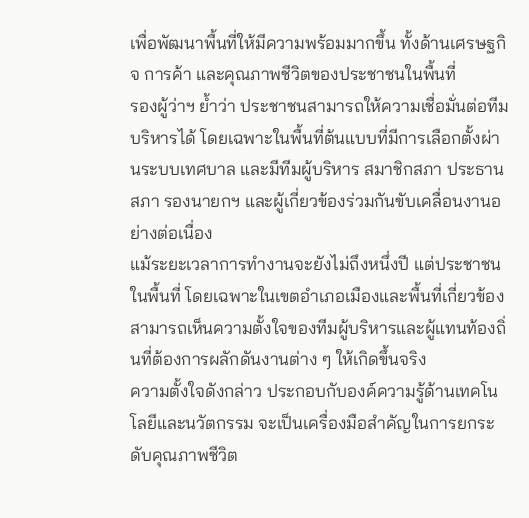เพื่อพัฒนาพื้นที่ให้มีความพร้อมมากขึ้น ทั้งด้านเศรษฐกิจ การค้า และคุณภาพชีวิตของประชาชนในพื้นที่
รองผู้ว่าฯ ย้ำว่า ประชาชนสามารถให้ความเชื่อมั่นต่อทีมบริหารได้ โดยเฉพาะในพื้นที่ต้นแบบที่มีการเลือกตั้งผ่านระบบเทศบาล และมีทีมผู้บริหาร สมาชิกสภา ประธานสภา รองนายกฯ และผู้เกี่ยวข้องร่วมกันขับเคลื่อนงานอย่างต่อเนื่อง
แม้ระยะเวลาการทำงานจะยังไม่ถึงหนึ่งปี แต่ประชาชนในพื้นที่ โดยเฉพาะในเขตอำเภอเมืองและพื้นที่เกี่ยวข้อง สามารถเห็นความตั้งใจของทีมผู้บริหารและผู้แทนท้องถิ่นที่ต้องการผลักดันงานต่าง ๆ ให้เกิดขึ้นจริง
ความตั้งใจดังกล่าว ประกอบกับองค์ความรู้ด้านเทคโนโลยีและนวัตกรรม จะเป็นเครื่องมือสำคัญในการยกระดับคุณภาพชีวิต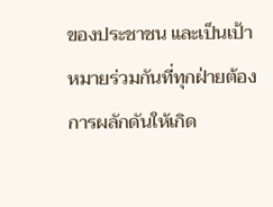ของประชาชน และเป็นเป้าหมายร่วมกันที่ทุกฝ่ายต้องการผลักดันให้เกิด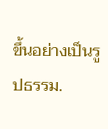ขึ้นอย่างเป็นรูปธรรม.